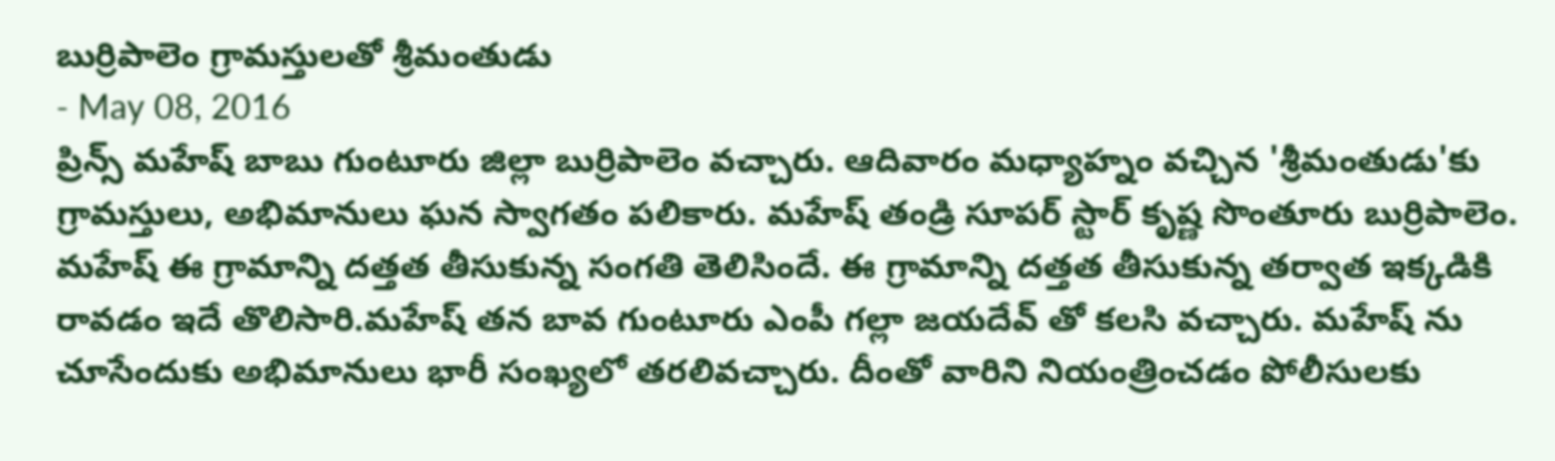బుర్రిపాలెం గ్రామస్తులతో శ్రీమంతుడు
- May 08, 2016
ప్రిన్స్ మహేష్ బాబు గుంటూరు జిల్లా బుర్రిపాలెం వచ్చారు. ఆదివారం మధ్యాహ్నం వచ్చిన 'శ్రీమంతుడు'కు గ్రామస్తులు, అభిమానులు ఘన స్వాగతం పలికారు. మహేష్ తండ్రి సూపర్ స్టార్ కృష్ణ సొంతూరు బుర్రిపాలెం. మహేష్ ఈ గ్రామాన్ని దత్తత తీసుకున్న సంగతి తెలిసిందే. ఈ గ్రామాన్ని దత్తత తీసుకున్న తర్వాత ఇక్కడికి రావడం ఇదే తొలిసారి.మహేష్ తన బావ గుంటూరు ఎంపీ గల్లా జయదేవ్ తో కలసి వచ్చారు. మహేష్ ను చూసేందుకు అభిమానులు భారీ సంఖ్యలో తరలివచ్చారు. దీంతో వారిని నియంత్రించడం పోలీసులకు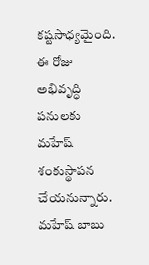కష్టసాధ్యమైంది. ఈ రోజు అభివృద్ధి పనులకు మహేష్ శంకుస్థాపన చేయనున్నారు. మహేష్ బాబు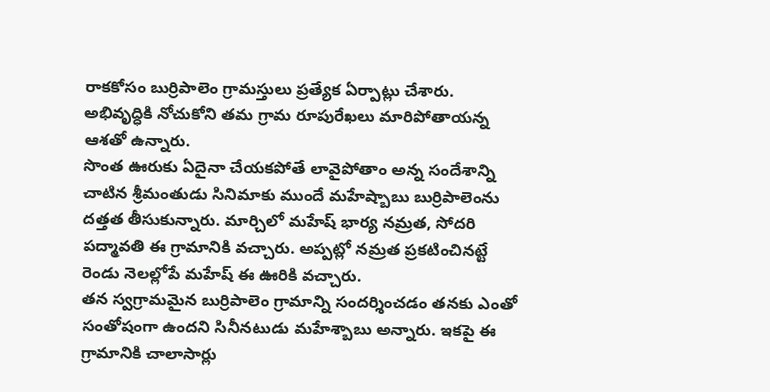రాకకోసం బుర్రిపాలెం గ్రామస్తులు ప్రత్యేక ఏర్పాట్లు చేశారు. అభివృద్ధికి నోచుకోని తమ గ్రామ రూపురేఖలు మారిపోతాయన్న ఆశతో ఉన్నారు.
సొంత ఊరుకు ఏదైనా చేయకపోతే లావైపోతాం అన్న సందేశాన్ని చాటిన శ్రీమంతుడు సినిమాకు ముందే మహేష్బాబు బుర్రిపాలెంను దత్తత తీసుకున్నారు. మార్చిలో మహేష్ భార్య నమ్రత, సోదరి పద్మావతి ఈ గ్రామానికి వచ్చారు. అప్పట్లో నమ్రత ప్రకటించినట్టే రెండు నెలల్లోపే మహేష్ ఈ ఊరికి వచ్చారు.
తన స్వగ్రామమైన బుర్రిపాలెం గ్రామాన్ని సందర్శించడం తనకు ఎంతో సంతోషంగా ఉందని సినీనటుడు మహేశ్బాబు అన్నారు. ఇకపై ఈ గ్రామానికి చాలాసార్లు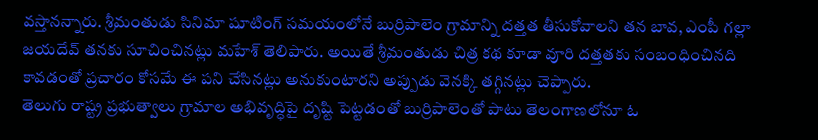వస్తానన్నారు. శ్రీమంతుడు సినిమా షూటింగ్ సమయంలోనే బుర్రిపాలెం గ్రామాన్ని దత్తత తీసుకోవాలని తన బావ, ఎంపీ గల్లా జయదేవ్ తనకు సూచించినట్లు మహేశ్ తెలిపారు. అయితే శ్రీమంతుడు చిత్ర కథ కూడా వూరి దత్తతకు సంబంధించినది కావడంతో ప్రచారం కోసమే ఈ పని చేసినట్లు అనుకుంటారని అప్పుడు వెనక్కి తగ్గినట్లు చెప్పారు.
తెలుగు రాష్ట్ర ప్రభుత్వాలు గ్రామాల అభివృద్ధిపై దృష్టి పెట్టడంతో బుర్రిపాలెంతో పాటు తెలంగాణలోనూ ఓ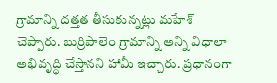గ్రామాన్ని దత్తత తీసుకున్నట్లు మహేశ్ చెప్పారు. బుర్రిపాలెం గ్రామాన్ని అన్ని విధాలా అభివృద్ధి చేస్తానని హామీ ఇచ్చారు. ప్రధానంగా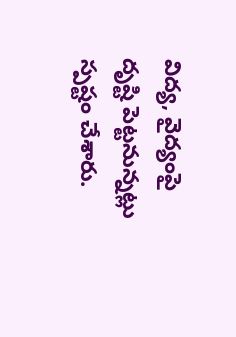విద్య, వైద్యంపై దృష్టి పెట్టనున్నట్లు స్పష్టం చేశారు.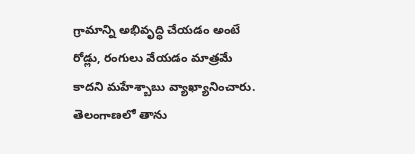గ్రామాన్ని అభివృద్ధి చేయడం అంటే రోడ్లు, రంగులు వేయడం మాత్రమే కాదని మహేశ్బాబు వ్యాఖ్యానించారు. తెలంగాణలో తాను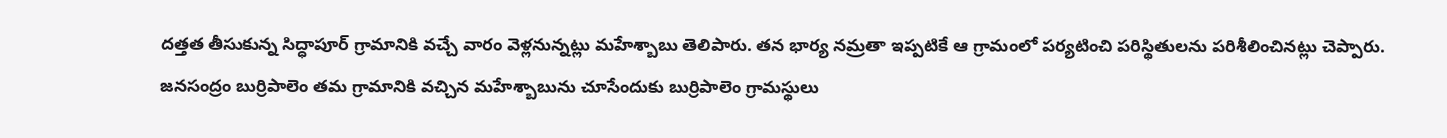దత్తత తీసుకున్న సిద్ధాపూర్ గ్రామానికి వచ్చే వారం వెళ్లనున్నట్లు మహేశ్బాబు తెలిపారు. తన భార్య నమ్రతా ఇప్పటికే ఆ గ్రామంలో పర్యటించి పరిస్థితులను పరిశీలించినట్లు చెప్పారు.
జనసంద్రం బుర్రిపాలెం తమ గ్రామానికి వచ్చిన మహేశ్బాబును చూసేందుకు బుర్రిపాలెం గ్రామస్థులు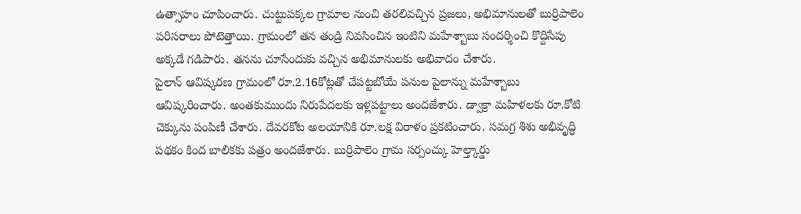ఉత్సాహం చూపించారు. చుట్టుపక్కల గ్రామాల నుంచి తరలివచ్చిన ప్రజలు, అభిమానులతో బుర్రిపాలెం పరిసరాలు పోటెత్తాయి. గ్రామంలో తన తండ్రి నివసించిన ఇంటిని మహేశ్బాబు సందర్శించి కొద్దిసేపు అక్కడే గడిపారు. తనను చూసేందుకు వచ్చిన అభిమానులకు అభివాదం చేశారు.
పైలాన్ ఆవిష్కరణ గ్రామంలో రూ.2.16కోట్లతో చేపట్టబోయే పనుల పైలాన్ను మహేశ్బాబు ఆవిష్కరించారు. అంతకుముందు నిరుపేదలకు ఇళ్లపట్టాలు అందజేశారు. డ్వాక్రా మహిళలకు రూ.కోటి చెక్కును పంపిణీ చేశారు. దేవరకోట అలయానికి రూ.లక్ష విరాళం ప్రకటించారు. సమగ్ర శిశు అభివృద్ధి పథకం కింద బాలికకు పత్రం అందజేశారు. బుర్రిపాలెం గ్రామ సర్పంచ్కు హెల్త్కార్డు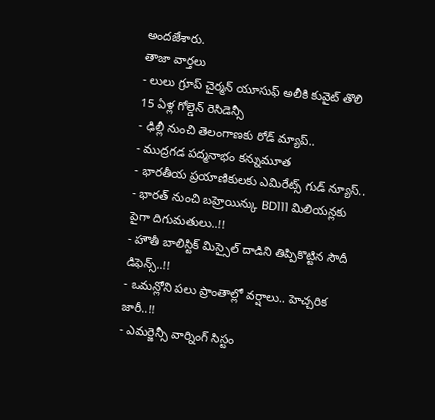అందజేశారు.
తాజా వార్తలు
- లులు గ్రూప్ చైర్మన్ యూసుఫ్ అలీకి కువైట్ తొలి 15 ఏళ్ల గోల్డెన్ రెసిడెన్సీ
- ఢిల్లీ నుంచి తెలంగాణకు రోడ్ మ్యాప్..
- ముద్రగడ పద్మనాభం కన్నుమూత
- భారతీయ ప్రయాణికులకు ఎమిరేట్స్ గుడ్ న్యూస్..
- భారత్ నుంచి బహ్రెయిన్కు BD111 మిలియన్లకు పైగా దిగుమతులు..!!
- హౌతీ బాలిస్టిక్ మిస్సైల్ దాడిని తిప్పికొట్టిన సౌదీ డిఫెన్స్..!!
- ఒమన్లోని పలు ప్రాంతాల్లో వర్షాలు.. హెచ్చరిక జారీ..!!
- ఎమర్జెన్సీ వార్నింగ్ సిస్టం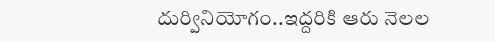దుర్వినియోగం..ఇద్దరికి ఆరు నెలల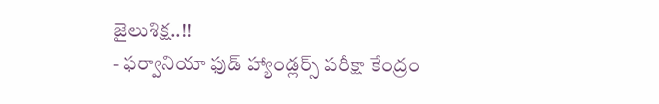జైలుశిక్ష..!!
- ఫర్వానియా ఫుడ్ హ్యాండ్లర్స్ పరీక్షా కేంద్రం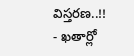విస్తరణ..!!
- ఖతార్లో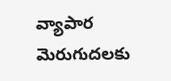వ్యాపార మెరుగుదలకు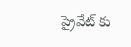ప్రైవేట్ కు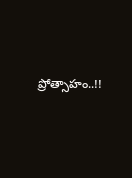ప్రోత్సాహం..!!